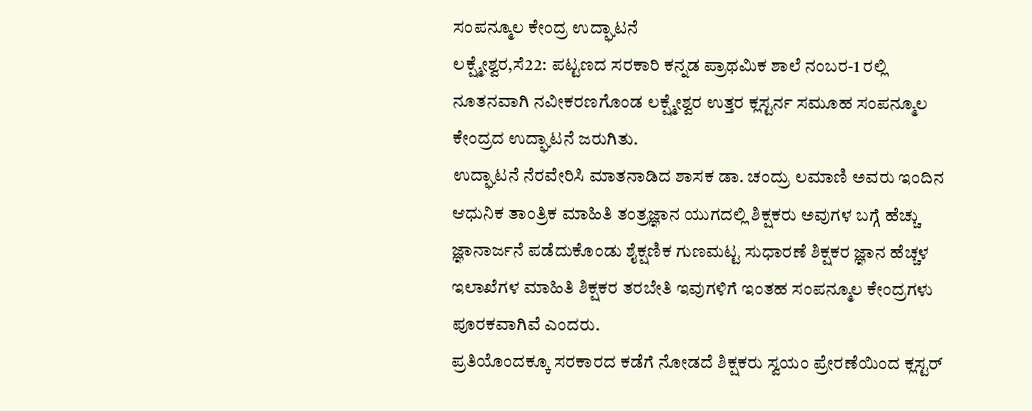ಸಂಪನ್ಮೂಲ ಕೇಂದ್ರ ಉದ್ಘಾಟನೆ
ಲಕ್ಷ್ಮೇಶ್ವರ,ಸೆ22: ಪಟ್ಟಣದ ಸರಕಾರಿ ಕನ್ನಡ ಪ್ರಾಥಮಿಕ ಶಾಲೆ ನಂಬರ-1 ರಲ್ಲಿ ನೂತನವಾಗಿ ನವೀಕರಣಗೊಂಡ ಲಕ್ಷ್ಮೇಶ್ವರ ಉತ್ತರ ಕ್ಲಸ್ಟರ್ನ ಸಮೂಹ ಸಂಪನ್ಮೂಲ ಕೇಂದ್ರದ ಉದ್ಘಾಟನೆ ಜರುಗಿತು.
ಉದ್ಘಾಟನೆ ನೆರವೇರಿಸಿ ಮಾತನಾಡಿದ ಶಾಸಕ ಡಾ. ಚಂದ್ರು ಲಮಾಣಿ ಅವರು ಇಂದಿನ ಆಧುನಿಕ ತಾಂತ್ರಿಕ ಮಾಹಿತಿ ತಂತ್ರಜ್ಞಾನ ಯುಗದಲ್ಲಿ ಶಿಕ್ಷಕರು ಅವುಗಳ ಬಗ್ಗೆ ಹೆಚ್ಚು ಜ್ಞಾನಾರ್ಜನೆ ಪಡೆದುಕೊಂಡು ಶೈಕ್ಷಣಿಕ ಗುಣಮಟ್ಟ ಸುಧಾರಣೆ ಶಿಕ್ಷಕರ ಜ್ಞಾನ ಹೆಚ್ಚಳ ಇಲಾಖೆಗಳ ಮಾಹಿತಿ ಶಿಕ್ಷಕರ ತರಬೇತಿ ಇವುಗಳಿಗೆ ಇಂತಹ ಸಂಪನ್ಮೂಲ ಕೇಂದ್ರಗಳು ಪೂರಕವಾಗಿವೆ ಎಂದರು.
ಪ್ರತಿಯೊಂದಕ್ಕೂ ಸರಕಾರದ ಕಡೆಗೆ ನೋಡದೆ ಶಿಕ್ಷಕರು ಸ್ವಯಂ ಪ್ರೇರಣೆಯಿಂದ ಕ್ಲಸ್ಟರ್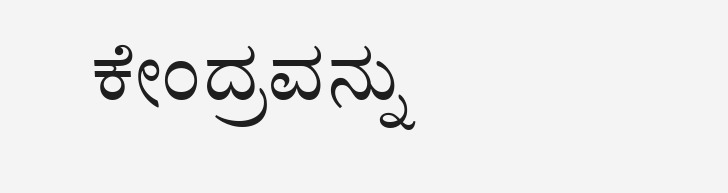ಕೇಂದ್ರವನ್ನು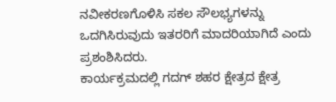ನವೀಕರಣಗೊಳಿಸಿ ಸಕಲ ಸೌಲಭ್ಯಗಳನ್ನು ಒದಗಿಸಿರುವುದು ಇತರರಿಗೆ ಮಾದರಿಯಾಗಿದೆ ಎಂದು ಪ್ರಶಂಶಿಸಿದರು.
ಕಾರ್ಯಕ್ರಮದಲ್ಲಿ ಗದಗ್ ಶಹರ ಕ್ಷೇತ್ರದ ಕ್ಷೇತ್ರ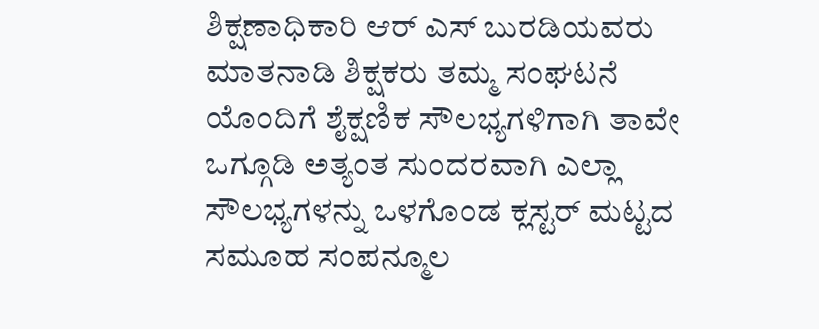ಶಿಕ್ಷಣಾಧಿಕಾರಿ ಆರ್ ಎಸ್ ಬುರಡಿಯವರು ಮಾತನಾಡಿ ಶಿಕ್ಷಕರು ತಮ್ಮ ಸಂಘಟನೆ ಯೊಂದಿಗೆ ಶೈಕ್ಷಣಿಕ ಸೌಲಭ್ಯಗಳಿಗಾಗಿ ತಾವೇ ಒಗ್ಗೂಡಿ ಅತ್ಯಂತ ಸುಂದರವಾಗಿ ಎಲ್ಲಾ ಸೌಲಭ್ಯಗಳನ್ನು ಒಳಗೊಂಡ ಕ್ಲಸ್ಟರ್ ಮಟ್ಟದ ಸಮೂಹ ಸಂಪನ್ಮೂಲ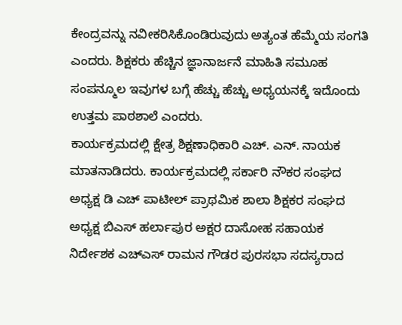ಕೇಂದ್ರವನ್ನು ನವೀಕರಿಸಿಕೊಂಡಿರುವುದು ಅತ್ಯಂತ ಹೆಮ್ಮೆಯ ಸಂಗತಿ ಎಂದರು. ಶಿಕ್ಷಕರು ಹೆಚ್ಚಿನ ಜ್ಞಾನಾರ್ಜನೆ ಮಾಹಿತಿ ಸಮೂಹ ಸಂಪನ್ಮೂಲ ಇವುಗಳ ಬಗ್ಗೆ ಹೆಚ್ಚು ಹೆಚ್ಚು ಅಧ್ಯಯನಕ್ಕೆ ಇದೊಂದು ಉತ್ತಮ ಪಾಠಶಾಲೆ ಎಂದರು.
ಕಾರ್ಯಕ್ರಮದಲ್ಲಿ ಕ್ಷೇತ್ರ ಶಿಕ್ಷಣಾಧಿಕಾರಿ ಎಚ್. ಎನ್. ನಾಯಕ ಮಾತನಾಡಿದರು. ಕಾರ್ಯಕ್ರಮದಲ್ಲಿ ಸರ್ಕಾರಿ ನೌಕರ ಸಂಘದ ಅಧ್ಯಕ್ಷ ಡಿ ಎಚ್ ಪಾಟೀಲ್ ಪ್ರಾಥಮಿಕ ಶಾಲಾ ಶಿಕ್ಷಕರ ಸಂಘದ ಅಧ್ಯಕ್ಷ ಬಿಎಸ್ ಹರ್ಲಾಪುರ ಅಕ್ಷರ ದಾಸೋಹ ಸಹಾಯಕ ನಿರ್ದೇಶಕ ಎಚ್‍ಎಸ್ ರಾಮನ ಗೌಡರ ಪುರಸಭಾ ಸದಸ್ಯರಾದ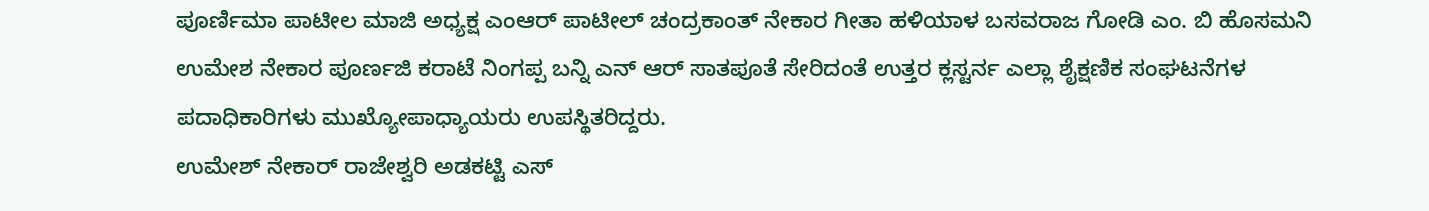ಪೂರ್ಣಿಮಾ ಪಾಟೀಲ ಮಾಜಿ ಅಧ್ಯಕ್ಷ ಎಂಆರ್ ಪಾಟೀಲ್ ಚಂದ್ರಕಾಂತ್ ನೇಕಾರ ಗೀತಾ ಹಳಿಯಾಳ ಬಸವರಾಜ ಗೋಡಿ ಎಂ. ಬಿ ಹೊಸಮನಿ ಉಮೇಶ ನೇಕಾರ ಪೂರ್ಣಜಿ ಕರಾಟೆ ನಿಂಗಪ್ಪ ಬನ್ನಿ ಎನ್ ಆರ್ ಸಾತಪೂತೆ ಸೇರಿದಂತೆ ಉತ್ತರ ಕ್ಲಸ್ಟರ್ನ ಎಲ್ಲಾ ಶೈಕ್ಷಣಿಕ ಸಂಘಟನೆಗಳ ಪದಾಧಿಕಾರಿಗಳು ಮುಖ್ಯೋಪಾಧ್ಯಾಯರು ಉಪಸ್ಥಿತರಿದ್ದರು.
ಉಮೇಶ್ ನೇಕಾರ್ ರಾಜೇಶ್ವರಿ ಅಡಕಟ್ಟಿ ಎಸ್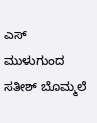ಎಸ್ ಮುಳುಗುಂದ ಸತೀಶ್ ಬೊಮ್ಮಲೆ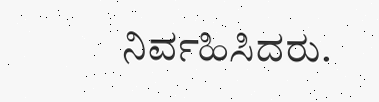ನಿರ್ವಹಿಸಿದರು.